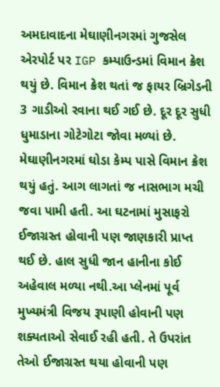અમદાવાદના મેઘાણીનગરમાં ગુજસેલ એરપોર્ટ પર IGP કમ્પાઉન્ડમાં વિમાન ક્રેશ થયું છે. વિમાન ક્રેશ થતાં જ ફાયર બ્રિગેડની 3 ગાડીઓ રવાના થઈ ગઈ છે. દૂર દૂર સુધી ધુમાડાના ગોટેગોટા જોવા મળ્યાં છે. મેઘાણીનગરમાં ઘોડા કેમ્પ પાસે વિમાન ક્રેશ થયું હતું. આગ લાગતાં જ નાસભાગ મચી જવા પામી હતી. આ ઘટનામાં મુસાફરો ઈજાગ્રસ્ત હોવાની પણ જાણકારી પ્રાપ્ત થઈ છે. હાલ સુધી જાન હાનીના કોઈ અહેવાલ મળ્યા નથી.આ પ્લેનમાં પૂર્વ મુખ્યમંત્રી વિજય રૂપાણી હોવાની પણ શક્યતાઓ સેવાઈ રહી હતી. તે ઉપરાંત તેઓ ઈજાગ્રસ્ત થયા હોવાની પણ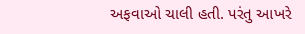અફવાઓ ચાલી હતી. પરંતુ આખરે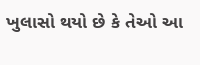ખુલાસો થયો છે કે તેઓ આ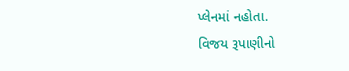પ્લેનમાં નહોતા.
વિજય રૂપાણીનો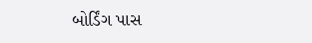બોર્ડિંગ પાસ